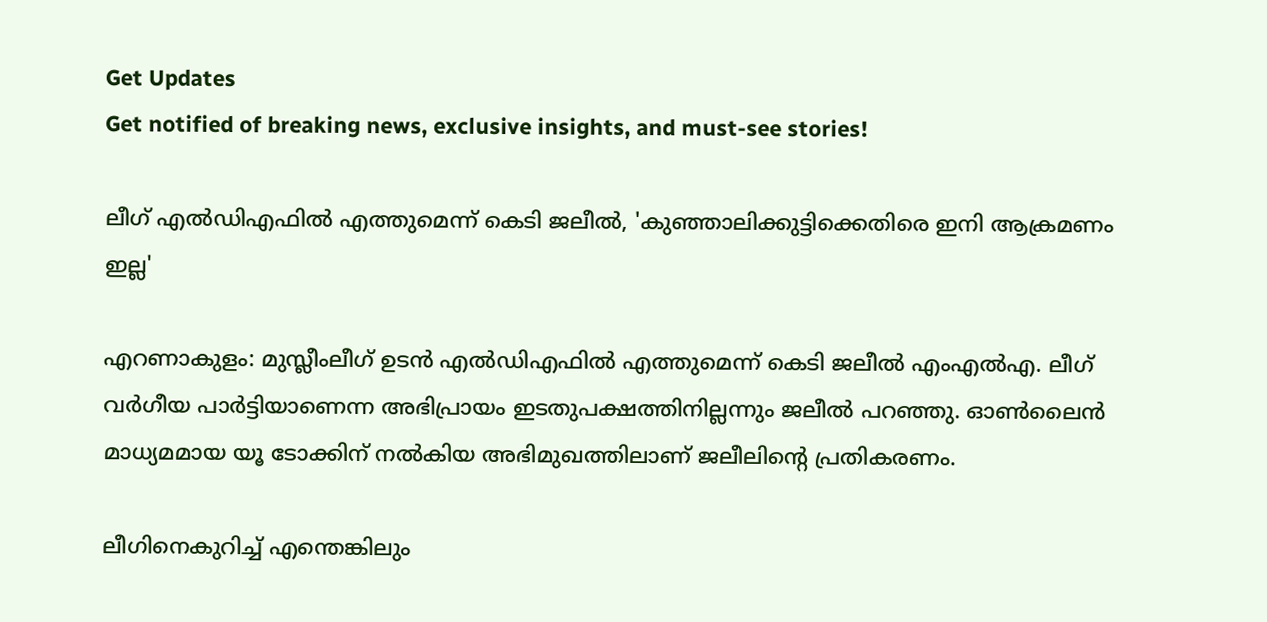Get Updates
Get notified of breaking news, exclusive insights, and must-see stories!

ലീഗ് എൽഡിഎഫിൽ എത്തുമെന്ന് കെടി ജലീല്‍, 'കുഞ്ഞാലിക്കുട്ടിക്കെതിരെ ഇനി ആക്രമണം ഇല്ല'

എറണാകുളം: മുസ്ലീംലീഗ് ഉടൻ എല്‍ഡിഎഫില്‍ എത്തുമെന്ന് കെടി ജലീല്‍ എംഎല്‍എ. ലീഗ് വര്‍ഗീയ പാര്‍ട്ടിയാണെന്ന അഭിപ്രായം ഇടതുപക്ഷത്തിനില്ലന്നും ജലീൽ പറഞ്ഞു. ഓണ്‍ലൈന്‍ മാധ്യമമായ യൂ ടോക്കിന് നല്‍കിയ അഭിമുഖത്തിലാണ് ജലീലിന്റെ പ്രതികരണം.

ലീഗിനെകുറിച്ച് എന്തെങ്കിലും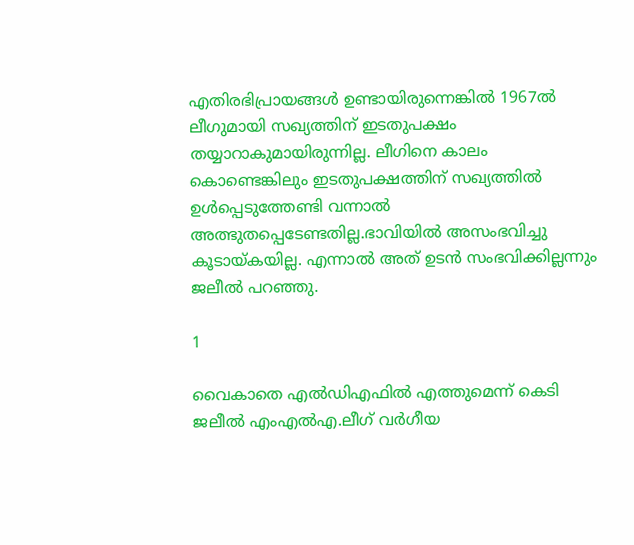എതിരഭിപ്രായങ്ങൾ ഉണ്ടായിരുന്നെങ്കിൽ 1967ല്‍ ലീഗുമായി സഖ്യത്തിന് ഇടതുപക്ഷം തയ്യാറാകുമായിരുന്നില്ല. ലീഗിനെ കാലം കൊണ്ടെങ്കിലും ഇടതുപക്ഷത്തിന് സഖ്യത്തില്‍ ഉള്‍പ്പെടുത്തേണ്ടി വന്നാല്‍ അത്ഭുതപ്പെടേണ്ടതില്ല.ഭാവിയില്‍ അസംഭവിച്ചു കൂടായ്കയില്ല. എന്നാൽ അത് ഉടൻ സംഭവിക്കില്ലന്നും ജലീൽ പറഞ്ഞു.

1

വൈകാതെ എല്‍ഡിഎഫില്‍ എത്തുമെന്ന് കെടി ജലീല്‍ എംഎല്‍എ.ലീഗ് വര്‍ഗീയ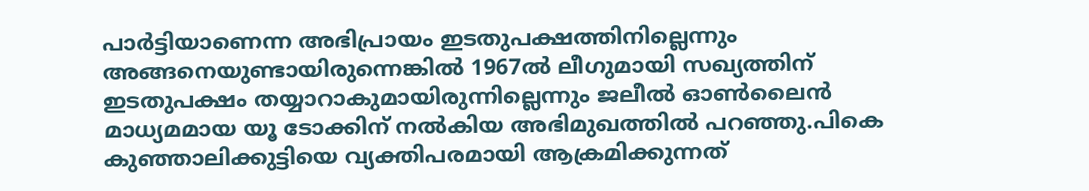പാര്‍ട്ടിയാണെന്ന അഭിപ്രായം ഇടതുപക്ഷത്തിനില്ലെന്നും അങ്ങനെയുണ്ടായിരുന്നെങ്കില്‍ 1967ല്‍ ലീഗുമായി സഖ്യത്തിന് ഇടതുപക്ഷം തയ്യാറാകുമായിരുന്നില്ലെന്നും ജലീല്‍ ഓണ്‍ലൈന്‍ മാധ്യമമായ യൂ ടോക്കിന് നല്‍കിയ അഭിമുഖത്തില്‍ പറഞ്ഞു.പികെ കുഞ്ഞാലിക്കുട്ടിയെ വ്യക്തിപരമായി ആക്രമിക്കുന്നത്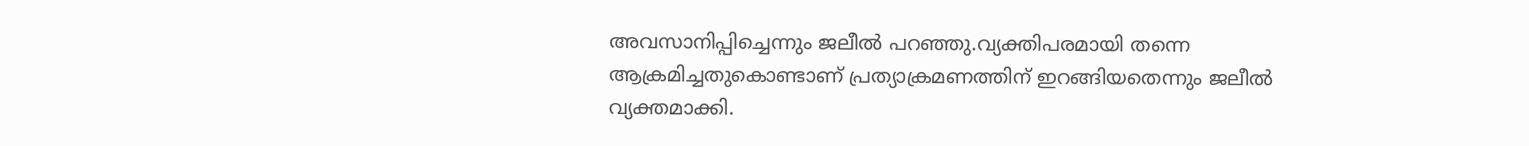അവസാനിപ്പിച്ചെന്നും ജലീല്‍ പറഞ്ഞു.വ്യക്തിപരമായി തന്നെ ആക്രമിച്ചതുകൊണ്ടാണ് പ്രത്യാക്രമണത്തിന് ഇറങ്ങിയതെന്നും ജലീല്‍ വ്യക്തമാക്കി.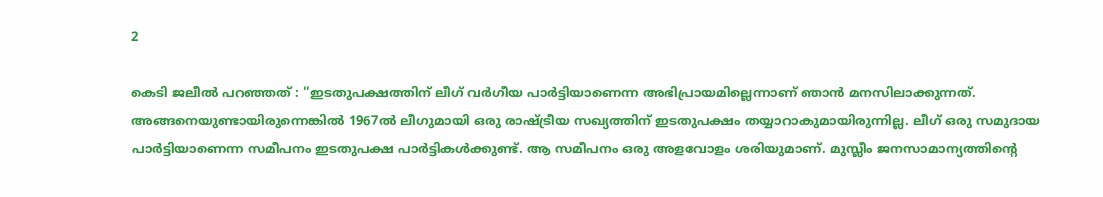2

കെടി ജലീല്‍ പറഞ്ഞത് : ''ഇടതുപക്ഷത്തിന് ലീഗ് വര്‍ഗീയ പാര്‍ട്ടിയാണെന്ന അഭിപ്രായമില്ലെന്നാണ് ഞാന്‍ മനസിലാക്കുന്നത്. അങ്ങനെയുണ്ടായിരുന്നെങ്കില്‍ 1967ല്‍ ലീഗുമായി ഒരു രാഷ്ട്രീയ സഖ്യത്തിന് ഇടതുപക്ഷം തയ്യാറാകുമായിരുന്നില്ല. ലീഗ് ഒരു സമുദായ പാര്‍ട്ടിയാണെന്ന സമീപനം ഇടതുപക്ഷ പാര്‍ട്ടികള്‍ക്കുണ്ട്. ആ സമീപനം ഒരു അളവോളം ശരിയുമാണ്. മുസ്ലീം ജനസാമാന്യത്തിന്റെ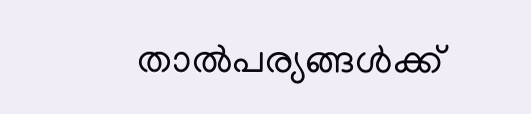താല്‍പര്യങ്ങള്‍ക്ക്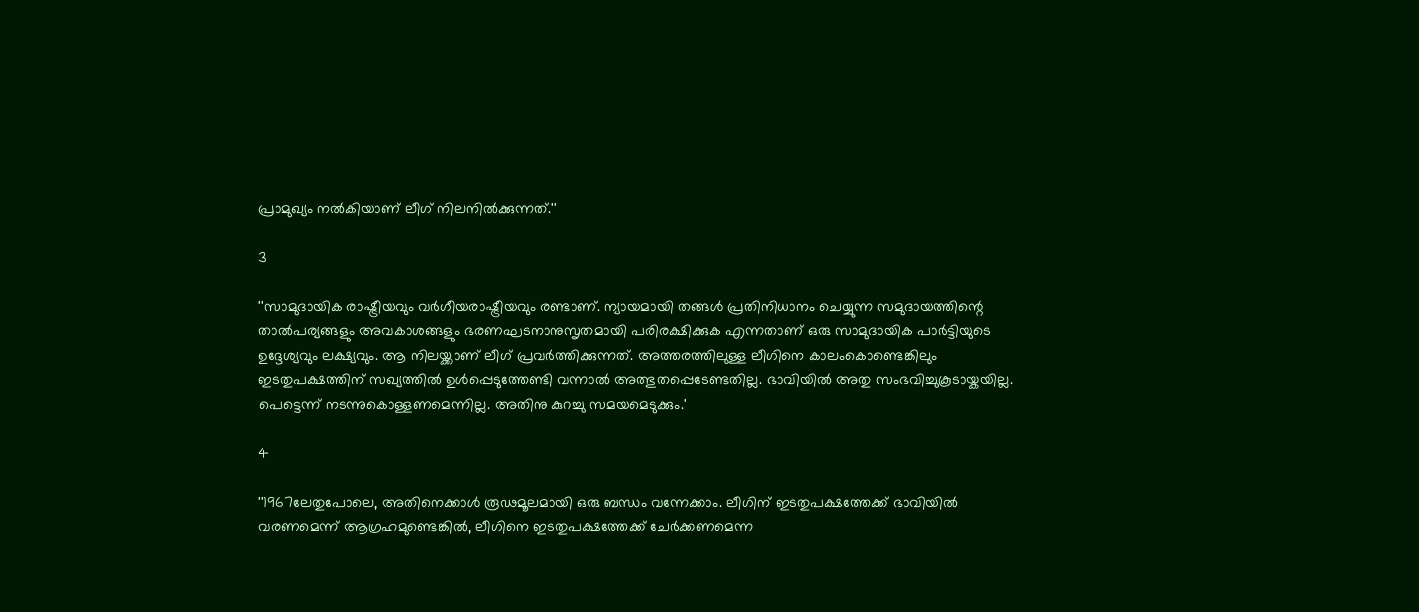പ്രാമുഖ്യം നല്‍കിയാണ് ലീഗ് നിലനില്‍ക്കുന്നത്.''

3

''സാമുദായിക രാഷ്ട്രീയവും വര്‍ഗീയരാഷ്ട്രീയവും രണ്ടാണ്. ന്യായമായി തങ്ങള്‍ പ്രതിനിധാനം ചെയ്യുന്ന സമുദായത്തിന്റെ താല്‍പര്യങ്ങളും അവകാശങ്ങളും ഭരണഘടനാനുസൃതമായി പരിരക്ഷിക്കുക എന്നതാണ് ഒരു സാമുദായിക പാര്‍ട്ടിയുടെ ഉദ്ദേശ്യവും ലക്ഷ്യവും. ആ നിലയ്ക്കാണ് ലീഗ് പ്രവര്‍ത്തിക്കുന്നത്. അത്തരത്തിലുള്ള ലീഗിനെ കാലംകൊണ്ടെങ്കിലും ഇടതുപക്ഷത്തിന് സഖ്യത്തില്‍ ഉള്‍പ്പെടുത്തേണ്ടി വന്നാല്‍ അത്ഭുതപ്പെടേണ്ടതില്ല. ഭാവിയില്‍ അതു സംഭവിച്ചുകൂടായ്കയില്ല. പെട്ടെന്ന് നടന്നുകൊള്ളണമെന്നില്ല. അതിനു കുറച്ചു സമയമെടുക്കും.'

4

''1967ലേതുപോലെ, അതിനെക്കാള്‍ രൂഢമൂലമായി ഒരു ബന്ധം വന്നേക്കാം. ലീഗിന് ഇടതുപക്ഷത്തേക്ക് ഭാവിയില്‍ വരണമെന്ന് ആഗ്രഹമുണ്ടെങ്കില്‍, ലീഗിനെ ഇടതുപക്ഷത്തേക്ക് ചേര്‍ക്കണമെന്ന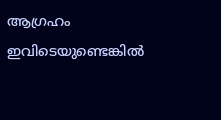ആഗ്രഹം ഇവിടെയുണ്ടെങ്കില്‍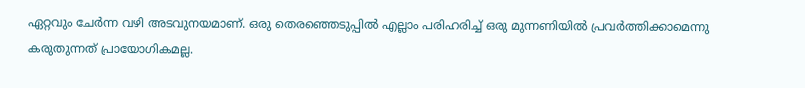ഏറ്റവും ചേര്‍ന്ന വഴി അടവുനയമാണ്. ഒരു തെരഞ്ഞെടുപ്പില്‍ എല്ലാം പരിഹരിച്ച് ഒരു മുന്നണിയില്‍ പ്രവര്‍ത്തിക്കാമെന്നു കരുതുന്നത് പ്രായോഗികമല്ല.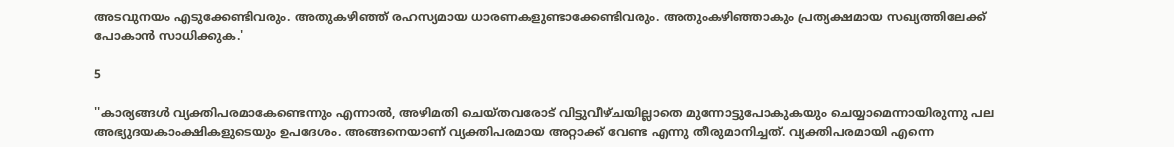അടവുനയം എടുക്കേണ്ടിവരും. അതുകഴിഞ്ഞ് രഹസ്യമായ ധാരണകളുണ്ടാക്കേണ്ടിവരും. അതുംകഴിഞ്ഞാകും പ്രത്യക്ഷമായ സഖ്യത്തിലേക്ക് പോകാന്‍ സാധിക്കുക.'

5

''കാര്യങ്ങള്‍ വ്യക്തിപരമാകേണ്ടെന്നും എന്നാല്‍, അഴിമതി ചെയ്തവരോട് വിട്ടുവീഴ്ചയില്ലാതെ മുന്നോട്ടുപോകുകയും ചെയ്യാമെന്നായിരുന്നു പല അഭ്യുദയകാംക്ഷികളുടെയും ഉപദേശം. അങ്ങനെയാണ് വ്യക്തിപരമായ അറ്റാക്ക് വേണ്ട എന്നു തീരുമാനിച്ചത്. വ്യക്തിപരമായി എന്നെ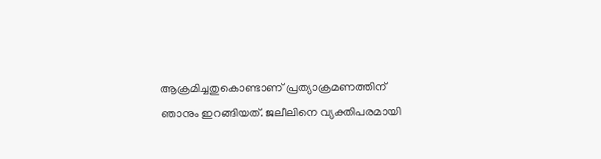ആക്രമിച്ചതുകൊണ്ടാണ് പ്രത്യാക്രമണത്തിന് ഞാനും ഇറങ്ങിയത്. ജലീലിനെ വ്യക്തിപരമായി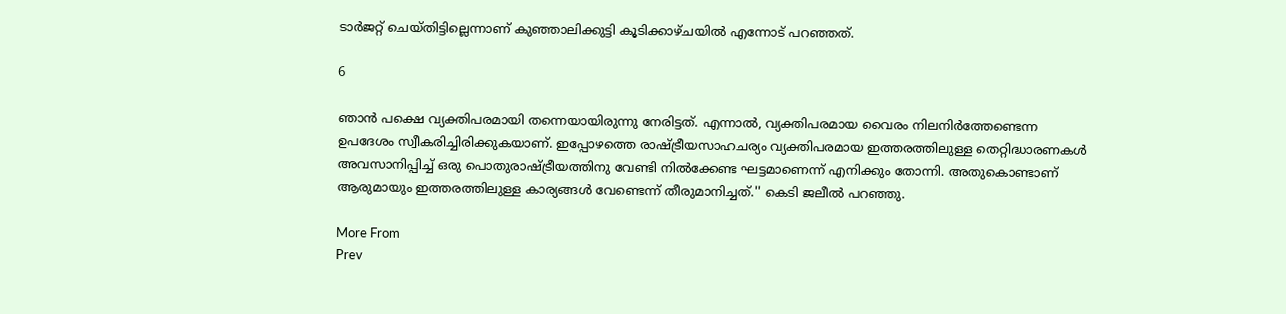ടാര്‍ജറ്റ് ചെയ്തിട്ടില്ലെന്നാണ് കുഞ്ഞാലിക്കുട്ടി കൂടിക്കാഴ്ചയില്‍ എന്നോട് പറഞ്ഞത്.

6

ഞാന്‍ പക്ഷെ വ്യക്തിപരമായി തന്നെയായിരുന്നു നേരിട്ടത്. എന്നാല്‍, വ്യക്തിപരമായ വൈരം നിലനിര്‍ത്തേണ്ടെന്ന ഉപദേശം സ്വീകരിച്ചിരിക്കുകയാണ്. ഇപ്പോഴത്തെ രാഷ്ട്രീയസാഹചര്യം വ്യക്തിപരമായ ഇത്തരത്തിലുള്ള തെറ്റിദ്ധാരണകള്‍ അവസാനിപ്പിച്ച് ഒരു പൊതുരാഷ്ട്രീയത്തിനു വേണ്ടി നില്‍ക്കേണ്ട ഘട്ടമാണെന്ന് എനിക്കും തോന്നി. അതുകൊണ്ടാണ് ആരുമായും ഇത്തരത്തിലുള്ള കാര്യങ്ങള്‍ വേണ്ടെന്ന് തീരുമാനിച്ചത്.'' കെടി ജലീല്‍ പറഞ്ഞു.

More From
Prev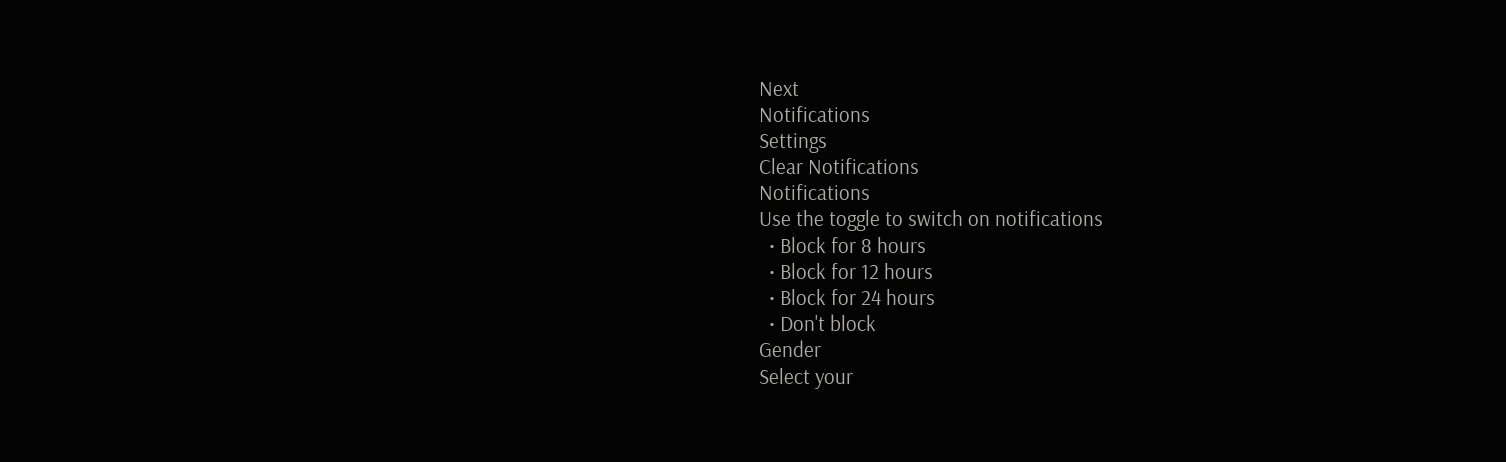Next
Notifications
Settings
Clear Notifications
Notifications
Use the toggle to switch on notifications
  • Block for 8 hours
  • Block for 12 hours
  • Block for 24 hours
  • Don't block
Gender
Select your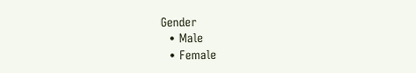Gender
  • Male
  • Female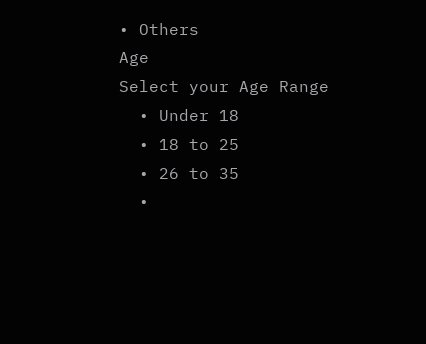• Others
Age
Select your Age Range
  • Under 18
  • 18 to 25
  • 26 to 35
  •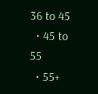36 to 45
  • 45 to 55
  • 55+